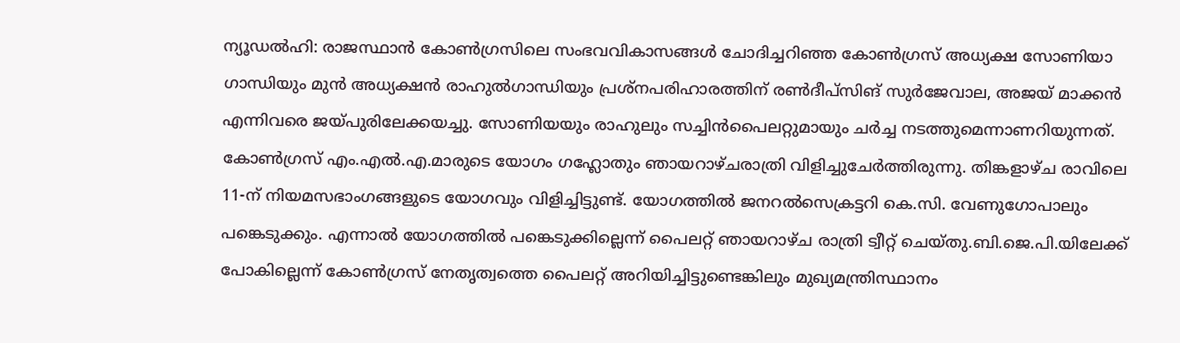ന്യൂഡൽഹി: രാജസ്ഥാൻ കോൺഗ്രസിലെ സംഭവവികാസങ്ങൾ ചോദിച്ചറിഞ്ഞ കോൺഗ്രസ് അധ്യക്ഷ സോണിയാ ഗാന്ധിയും മുൻ അധ്യക്ഷൻ രാഹുൽഗാന്ധിയും പ്രശ്നപരിഹാരത്തിന് രൺദീപ്സിങ് സുർജേവാല, അജയ് മാക്കൻ എന്നിവരെ ജയ്പുരിലേക്കയച്ചു. സോണിയയും രാഹുലും സച്ചിൻപൈലറ്റുമായും ചർച്ച നടത്തുമെന്നാണറിയുന്നത്. കോൺഗ്രസ് എം.എൽ.എ.മാരുടെ യോഗം ഗഹ്ലോതും ഞായറാഴ്ചരാത്രി വിളിച്ചുചേർത്തിരുന്നു. തിങ്കളാഴ്ച രാവിലെ 11-ന് നിയമസഭാംഗങ്ങളുടെ യോഗവും വിളിച്ചിട്ടുണ്ട്. യോഗത്തിൽ ജനറൽസെക്രട്ടറി കെ.സി. വേണുഗോപാലും പങ്കെടുക്കും. എന്നാൽ യോഗത്തിൽ പങ്കെടുക്കില്ലെന്ന് പൈലറ്റ് ഞായറാഴ്ച രാത്രി ട്വീറ്റ് ചെയ്തു.ബി.ജെ.പി.യിലേക്ക് പോകില്ലെന്ന് കോൺഗ്രസ് നേതൃത്വത്തെ പൈലറ്റ് അറിയിച്ചിട്ടുണ്ടെങ്കിലും മുഖ്യമന്ത്രിസ്ഥാനം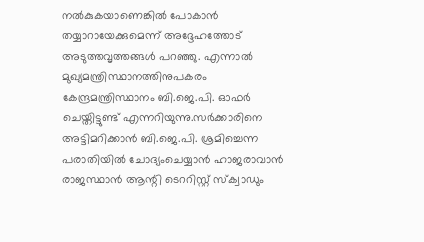നൽകുകയാണെങ്കിൽ പോകാൻ തയ്യാറായേക്കുമെന്ന് അദ്ദേഹത്തോട് അടുത്തവൃത്തങ്ങൾ പറഞ്ഞു. എന്നാൽ മുഖ്യമന്ത്രിസ്ഥാനത്തിനുപകരം കേന്ദ്രമന്ത്രിസ്ഥാനം ബി.ജെ.പി. ഓഫർ ചെയ്തിട്ടുണ്ട് എന്നറിയുന്നു.സർക്കാരിനെ അട്ടിമറിക്കാൻ ബി.ജെ.പി. ശ്രമിച്ചെന്ന പരാതിയിൽ ചോദ്യംചെയ്യാൻ ഹാജരാവാൻ രാജസ്ഥാൻ ആന്റി ടെററിസ്റ്റ് സ്ക്വാഡും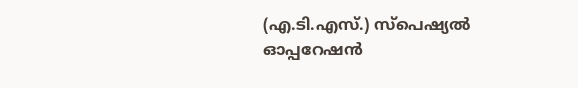(എ.ടി.എസ്.) സ്പെഷ്യൽ ഓപ്പറേഷൻ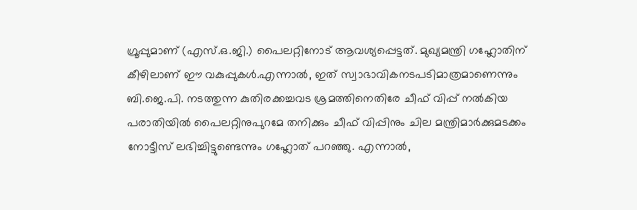ഗ്രൂപ്പുമാണ് (എസ്.ഒ.ജി.) പൈലറ്റിനോട് ആവശ്യപ്പെട്ടത്. മുഖ്യമന്ത്രി ഗഹ്ലോതിന് കീഴിലാണ് ഈ വകുപ്പുകൾ.എന്നാൽ, ഇത് സ്വാഭാവികനടപടിമാത്രമാണെന്നും ബി.ജെ.പി. നടത്തുന്ന കുതിരക്കച്ചവട ശ്രമത്തിനെതിരേ ചീഫ് വിപ്പ് നൽകിയ പരാതിയിൽ പൈലറ്റിനുപുറമേ തനിക്കും ചീഫ് വിപ്പിനും ചില മന്ത്രിമാർക്കുമടക്കം നോട്ടീസ് ലഭിച്ചിട്ടുണ്ടെന്നും ഗഹ്ലോത് പറഞ്ഞു. എന്നാൽ,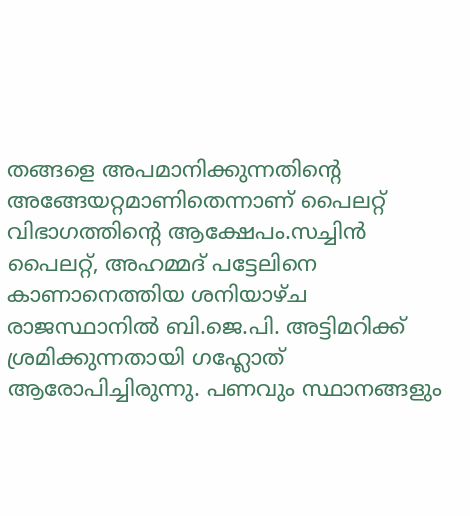തങ്ങളെ അപമാനിക്കുന്നതിന്റെ അങ്ങേയറ്റമാണിതെന്നാണ് പൈലറ്റ് വിഭാഗത്തിന്റെ ആക്ഷേപം.സച്ചിൻ പൈലറ്റ്, അഹമ്മദ് പട്ടേലിനെ കാണാനെത്തിയ ശനിയാഴ്ച രാജസ്ഥാനിൽ ബി.ജെ.പി. അട്ടിമറിക്ക് ശ്രമിക്കുന്നതായി ഗഹ്ലോത് ആരോപിച്ചിരുന്നു. പണവും സ്ഥാനങ്ങളും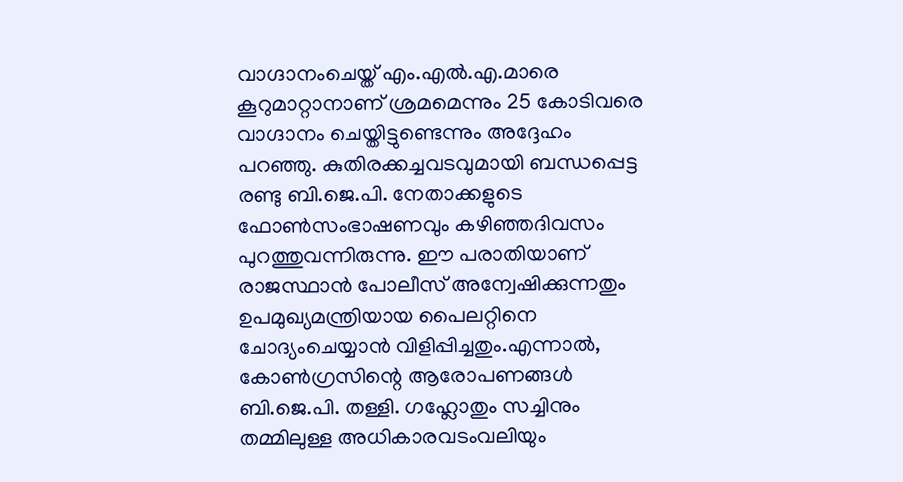വാഗ്ദാനംചെയ്ത് എം.എൽ.എ.മാരെ കൂറുമാറ്റാനാണ് ശ്രമമെന്നും 25 കോടിവരെ വാഗ്ദാനം ചെയ്തിട്ടുണ്ടെന്നും അദ്ദേഹം പറഞ്ഞു. കുതിരക്കച്ചവടവുമായി ബന്ധപ്പെട്ട രണ്ടു ബി.ജെ.പി. നേതാക്കളുടെ ഫോൺസംഭാഷണവും കഴിഞ്ഞദിവസം പുറത്തുവന്നിരുന്നു. ഈ പരാതിയാണ് രാജസ്ഥാൻ പോലീസ് അന്വേഷിക്കുന്നതും ഉപമുഖ്യമന്ത്രിയായ പൈലറ്റിനെ ചോദ്യംചെയ്യാൻ വിളിപ്പിച്ചതും.എന്നാൽ, കോൺഗ്രസിന്റെ ആരോപണങ്ങൾ ബി.ജെ.പി. തള്ളി. ഗഹ്ലോതും സച്ചിനും തമ്മിലുള്ള അധികാരവടംവലിയും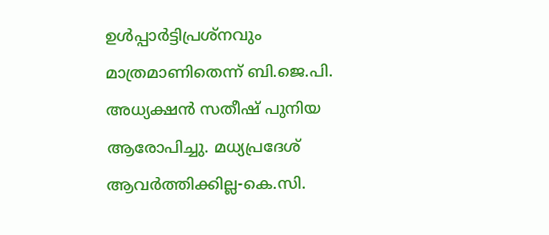ഉൾപ്പാർട്ടിപ്രശ്നവും മാത്രമാണിതെന്ന് ബി.ജെ.പി. അധ്യക്ഷൻ സതീഷ് പുനിയ ആരോപിച്ചു. മധ്യപ്രദേശ് ആവർത്തിക്കില്ല-കെ.സി.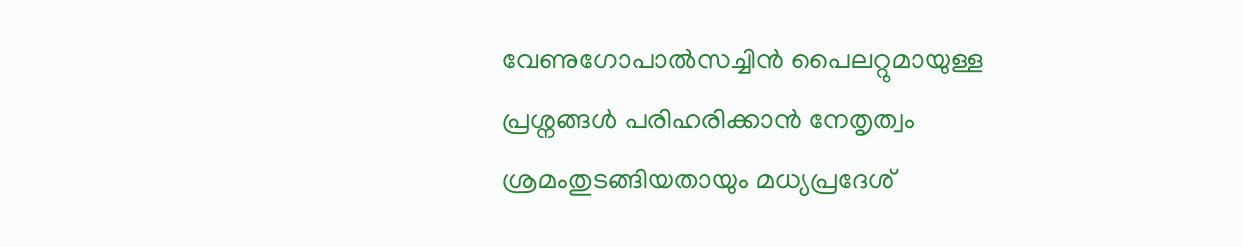വേണുഗോപാൽസച്ചിൻ പൈലറ്റുമായുള്ള പ്രശ്നങ്ങൾ പരിഹരിക്കാൻ നേതൃത്വം ശ്രമംതുടങ്ങിയതായും മധ്യപ്രദേശ്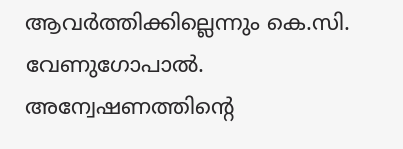ആവർത്തിക്കില്ലെന്നും കെ.സി. വേണുഗോപാൽ. അന്വേഷണത്തിന്റെ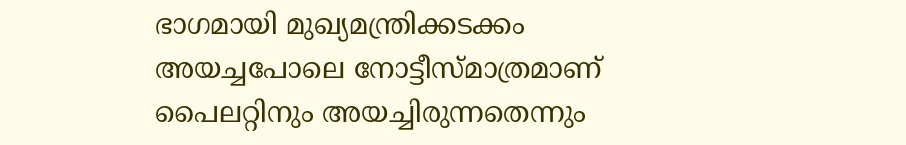ഭാഗമായി മുഖ്യമന്ത്രിക്കടക്കം അയച്ചപോലെ നോട്ടീസ്മാത്രമാണ് പൈലറ്റിനും അയച്ചിരുന്നതെന്നും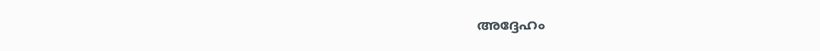അദ്ദേഹം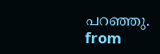പറഞ്ഞു.
from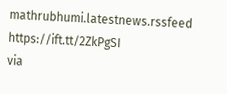mathrubhumi.latestnews.rssfeed https://ift.tt/2ZkPgSI
via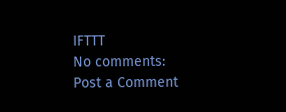IFTTT
No comments:
Post a Comment